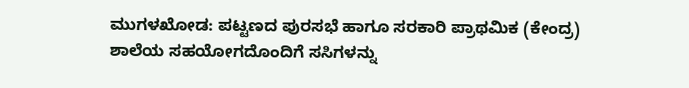ಮುಗಳಖೋಡ: ಪಟ್ಟಣದ ಪುರಸಭೆ ಹಾಗೂ ಸರಕಾರಿ ಪ್ರಾಥಮಿಕ (ಕೇಂದ್ರ) ಶಾಲೆಯ ಸಹಯೋಗದೊಂದಿಗೆ ಸಸಿಗಳನ್ನು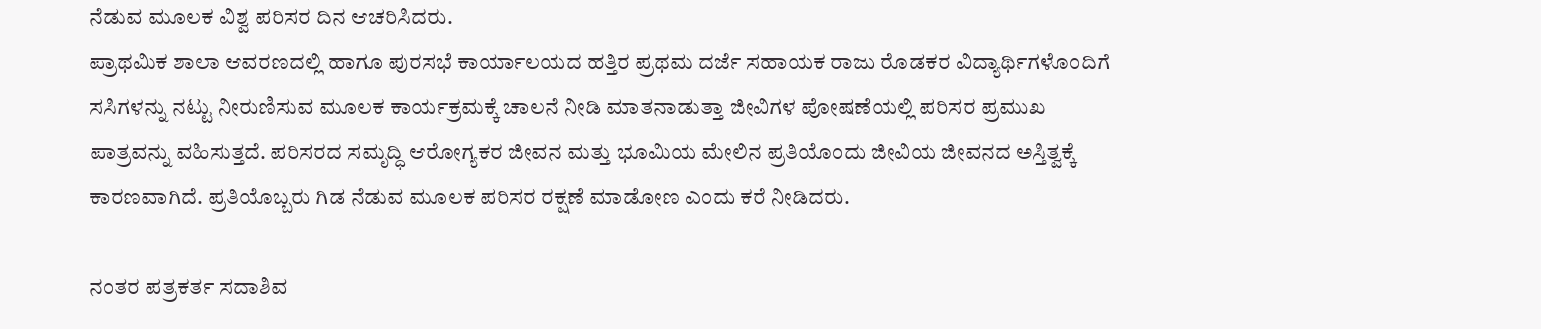ನೆಡುವ ಮೂಲಕ ವಿಶ್ವ ಪರಿಸರ ದಿನ ಆಚರಿಸಿದರು.
ಪ್ರಾಥಮಿಕ ಶಾಲಾ ಆವರಣದಲ್ಲಿ ಹಾಗೂ ಪುರಸಭೆ ಕಾರ್ಯಾಲಯದ ಹತ್ತಿರ ಪ್ರಥಮ ದರ್ಜೆ ಸಹಾಯಕ ರಾಜು ರೊಡಕರ ವಿದ್ಯಾರ್ಥಿಗಳೊಂದಿಗೆ ಸಸಿಗಳನ್ನು ನಟ್ಟು ನೀರುಣಿಸುವ ಮೂಲಕ ಕಾರ್ಯಕ್ರಮಕ್ಕೆ ಚಾಲನೆ ನೀಡಿ ಮಾತನಾಡುತ್ತಾ ಜೀವಿಗಳ ಪೋಷಣೆಯಲ್ಲಿ ಪರಿಸರ ಪ್ರಮುಖ ಪಾತ್ರವನ್ನು ವಹಿಸುತ್ತದೆ. ಪರಿಸರದ ಸಮೃದ್ಧಿ ಆರೋಗ್ಯಕರ ಜೀವನ ಮತ್ತು ಭೂಮಿಯ ಮೇಲಿನ ಪ್ರತಿಯೊಂದು ಜೀವಿಯ ಜೀವನದ ಅಸ್ತಿತ್ವಕ್ಕೆ ಕಾರಣವಾಗಿದೆ. ಪ್ರತಿಯೊಬ್ಬರು ಗಿಡ ನೆಡುವ ಮೂಲಕ ಪರಿಸರ ರಕ್ಷಣೆ ಮಾಡೋಣ ಎಂದು ಕರೆ ನೀಡಿದರು.

ನಂತರ ಪತ್ರಕರ್ತ ಸದಾಶಿವ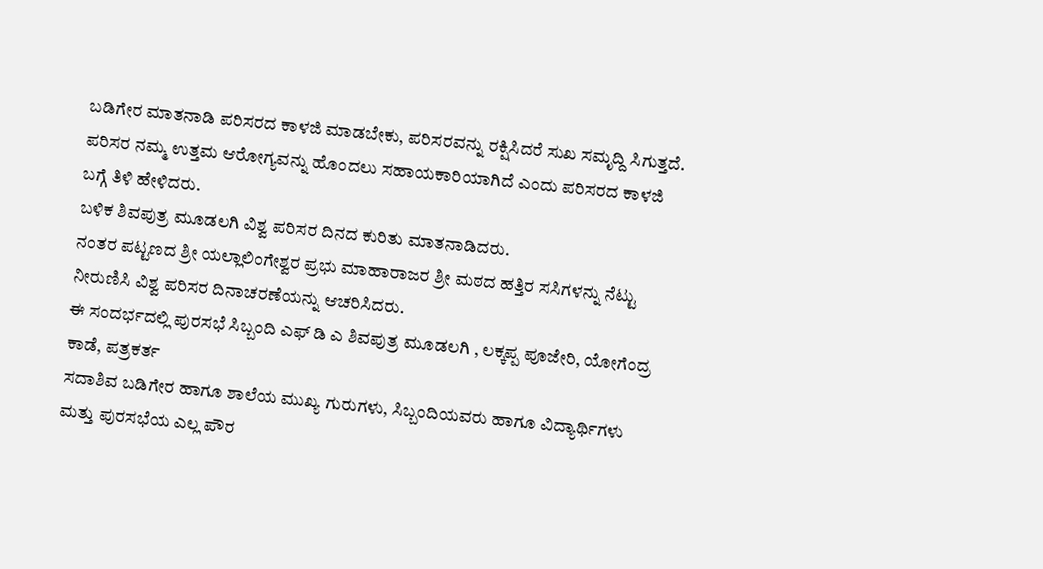ಬಡಿಗೇರ ಮಾತನಾಡಿ ಪರಿಸರದ ಕಾಳಜಿ ಮಾಡಬೇಕು, ಪರಿಸರವನ್ನು ರಕ್ಷಿಸಿದರೆ ಸುಖ ಸಮೃದ್ದಿ ಸಿಗುತ್ತದೆ. ಪರಿಸರ ನಮ್ಮ ಉತ್ತಮ ಆರೋಗ್ಯವನ್ನು ಹೊಂದಲು ಸಹಾಯಕಾರಿಯಾಗಿದೆ ಎಂದು ಪರಿಸರದ ಕಾಳಜಿ ಬಗ್ಗೆ ತಿಳಿ ಹೇಳಿದರು.
ಬಳಿಕ ಶಿವಪುತ್ರ ಮೂಡಲಗಿ ವಿಶ್ವ ಪರಿಸರ ದಿನದ ಕುರಿತು ಮಾತನಾಡಿದರು.
ನಂತರ ಪಟ್ಟಣದ ಶ್ರೀ ಯಲ್ಲಾಲಿಂಗೇಶ್ವರ ಪ್ರಭು ಮಾಹಾರಾಜರ ಶ್ರೀ ಮಠದ ಹತ್ತಿರ ಸಸಿಗಳನ್ನು ನೆಟ್ಟು ನೀರುಣಿಸಿ ವಿಶ್ವ ಪರಿಸರ ದಿನಾಚರಣೆಯನ್ನು ಆಚರಿಸಿದರು.
ಈ ಸಂದರ್ಭದಲ್ಲಿ ಪುರಸಭೆ ಸಿಬ್ಬಂದಿ ಎಫ್ ಡಿ ಎ ಶಿವಪುತ್ರ ಮೂಡಲಗಿ , ಲಕ್ಕಪ್ಪ ಪೂಜೇರಿ, ಯೋಗೆಂದ್ರ ಕಾಡೆ, ಪತ್ರಕರ್ತ
ಸದಾಶಿವ ಬಡಿಗೇರ ಹಾಗೂ ಶಾಲೆಯ ಮುಖ್ಯ ಗುರುಗಳು, ಸಿಬ್ಬಂದಿಯವರು ಹಾಗೂ ವಿದ್ಯಾರ್ಥಿಗಳು ಮತ್ತು ಪುರಸಭೆಯ ಎಲ್ಲ ಪೌರ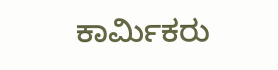ಕಾರ್ಮಿಕರು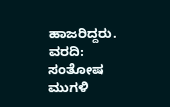ಹಾಜರಿದ್ದರು.
ವರದಿ: ಸಂತೋಷ ಮುಗಳಿ